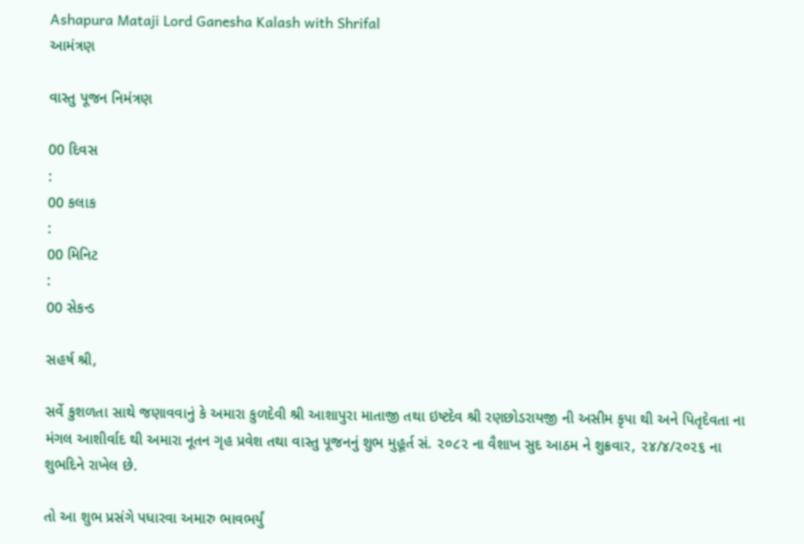Ashapura Mataji Lord Ganesha Kalash with Shrifal
આમંત્રણ

વાસ્તુ પૂજન નિમંત્રણ

00 દિવસ
:
00 કલાક
:
00 મિનિટ
:
00 સેકન્ડ

સહર્ષ શ્રી,

સર્વે કુશળતા સાથે જણાવવાનું કે અમારા કુળદેવી શ્રી આશાપુરા માતાજી તથા ઇષ્ટદેવ શ્રી રણછોડરાયજી ની અસીમ કૃપા થી અને પિતૃદેવતા ના મંગલ આશીર્વાદ થી અમારા નૂતન ગૃહ પ્રવેશ તથા વાસ્તુ પૂજનનું શુભ મુહૂર્ત સં. ૨૦૮૨ ના વૈશાખ સુદ આઠમ ને શુક્રવાર, ૨૪/૪/૨૦૨૬ ના શુભદિને રાખેલ છે.

તો આ શુભ પ્રસંગે પધારવા અમારુ ભાવભર્યું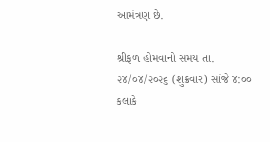આમંત્રણ છે.

શ્રીફળ હોમવાનો સમય તા. ૨૪/૦૪/૨૦૨૬ (શુક્રવાર) સાંજે ૪:૦૦ કલાકે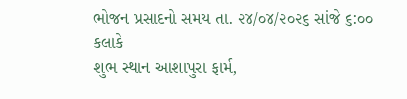ભોજન પ્રસાદનો સમય તા. ૨૪/૦૪/૨૦૨૬ સાંજે ૬:૦૦ કલાકે
શુભ સ્થાન આશાપુરા ફાર્મ,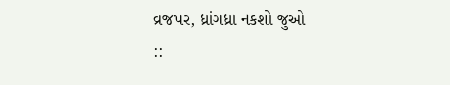વ્રજપર, ધ્રાંગધ્રા નકશો જુઓ
::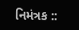નિમંત્રક ::